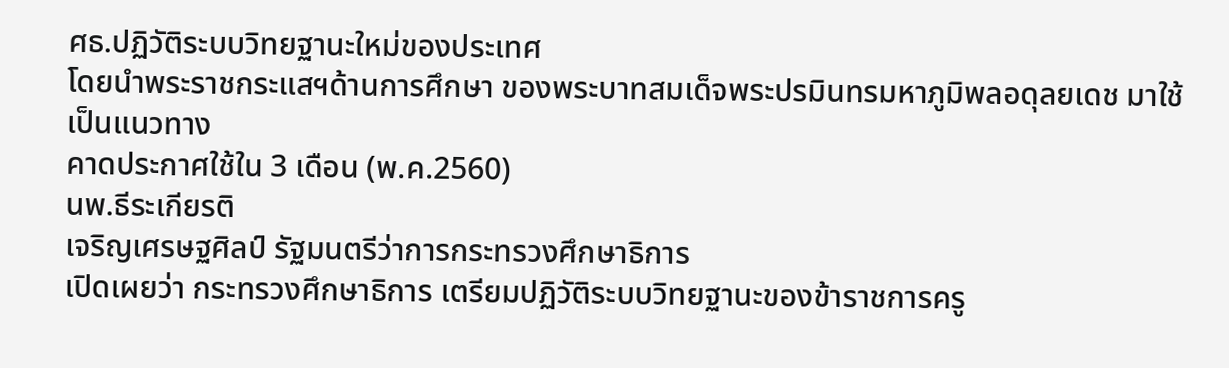ศธ.ปฏิวัติระบบวิทยฐานะใหม่ของประเทศ
โดยนำพระราชกระแสฯด้านการศึกษา ของพระบาทสมเด็จพระปรมินทรมหาภูมิพลอดุลยเดช มาใช้เป็นแนวทาง
คาดประกาศใช้ใน 3 เดือน (พ.ค.2560)
นพ.ธีระเกียรติ
เจริญเศรษฐศิลป์ รัฐมนตรีว่าการกระทรวงศึกษาธิการ
เปิดเผยว่า กระทรวงศึกษาธิการ เตรียมปฏิวัติระบบวิทยฐานะของข้าราชการครู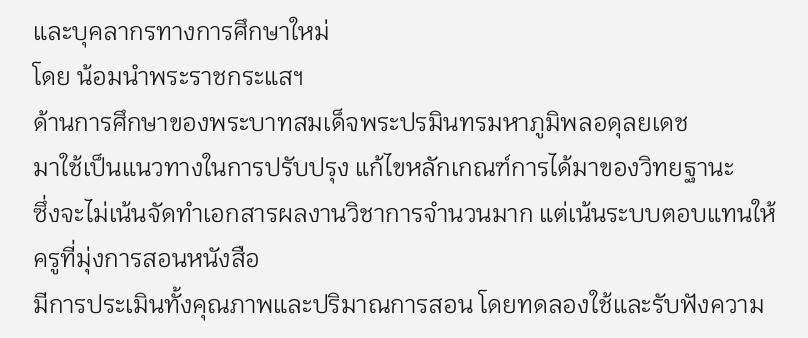และบุคลากรทางการศึกษาใหม่
โดย น้อมนำพระราชกระแสฯ
ด้านการศึกษาของพระบาทสมเด็จพระปรมินทรมหาภูมิพลอดุลยเดช
มาใช้เป็นแนวทางในการปรับปรุง แก้ไขหลักเกณฑ์การได้มาของวิทยฐานะ
ซึ่งจะไม่เน้นจัดทำเอกสารผลงานวิชาการจำนวนมาก แต่เน้นระบบตอบแทนให้ ครูที่มุ่งการสอนหนังสือ
มีการประเมินทั้งคุณภาพและปริมาณการสอน โดยทดลองใช้และรับฟังความ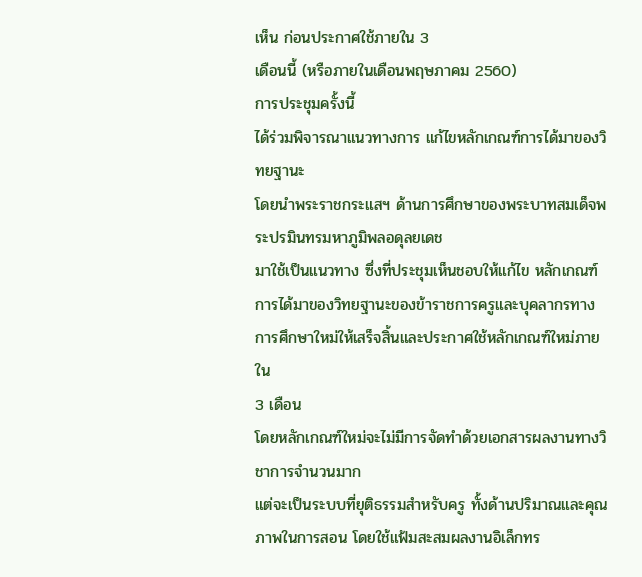เห็น ก่อนประกาศใช้ภายใน 3
เดือนนี้ (หรือภายในเดือนพฤษภาคม 2560)
การประชุมครั้งนี้
ได้ร่วมพิจารณาแนวทางการ แก้ไขหลักเกณฑ์การได้มาของวิทยฐานะ
โดยนำพระราชกระแสฯ ด้านการศึกษาของพระบาทสมเด็จพระปรมินทรมหาภูมิพลอดุลยเดช
มาใช้เป็นแนวทาง ซึ่งที่ประชุมเห็นชอบให้แก้ไข หลักเกณฑ์การได้มาของวิทยฐานะของข้าราชการครูและบุคลากรทางการศึกษาใหม่ให้เสร็จสิ้นและประกาศใช้หลักเกณฑ์ใหม่ภายใน
3 เดือน
โดยหลักเกณฑ์ใหม่จะไม่มีการจัดทำด้วยเอกสารผลงานทางวิชาการจำนวนมาก
แต่จะเป็นระบบที่ยุติธรรมสำหรับครู ทั้งด้านปริมาณและคุณภาพในการสอน โดยใช้แฟ้มสะสมผลงานอิเล็กทร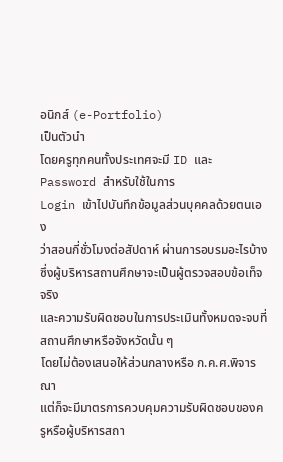อนิกส์ (e-Portfolio)
เป็นตัวนำ
โดยครูทุกคนทั้งประเทศจะมี ID และ
Password สำหรับใช้ในการ
Login เข้าไปบันทึกข้อมูลส่วนบุคคลด้วยตนเอง
ว่าสอนกี่ชั่วโมงต่อสัปดาห์ ผ่านการอบรมอะไรบ้าง
ซึ่งผู้บริหารสถานศึกษาจะเป็นผู้ตรวจสอบข้อเท็จจริง
และความรับผิดชอบในการประเมินทั้งหมดจะจบที่สถานศึกษาหรือจังหวัดนั้น ๆ
โดยไม่ต้องเสนอให้ส่วนกลางหรือ ก.ค.ศ.พิจารณา
แต่ก็จะมีมาตรการควบคุมความรับผิดชอบของครูหรือผู้บริหารสถา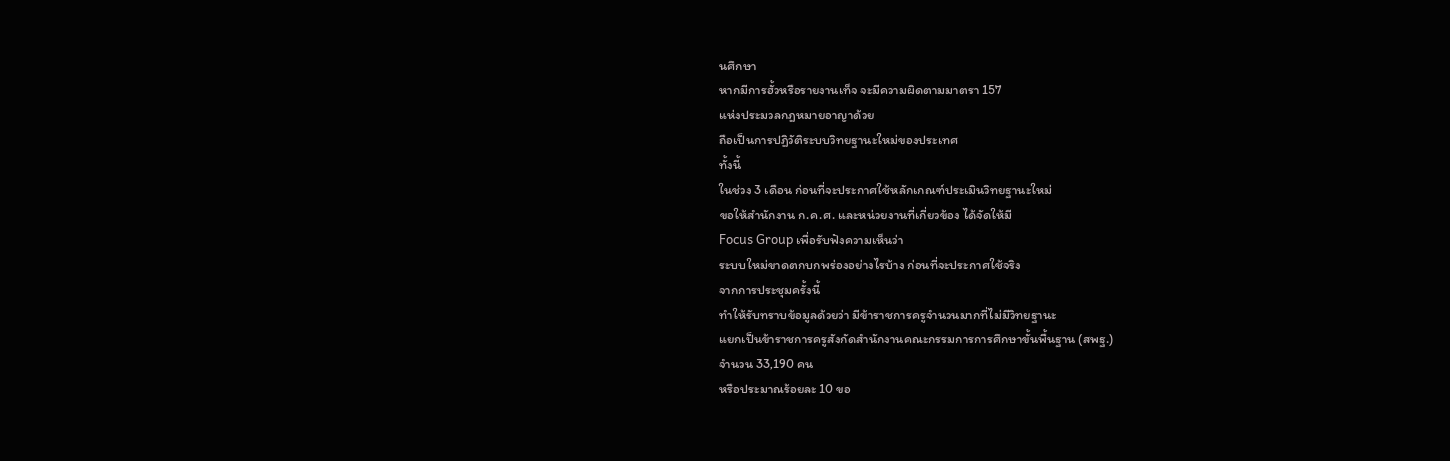นศึกษา
หากมีการฮั้วหรือรายงานเท็จ จะมีความผิดตามมาตรา 157
แห่งประมวลกฎหมายอาญาด้วย
ถือเป็นการปฏิวัติระบบวิทยฐานะใหม่ของประเทศ
ทั้งนี้
ในช่วง 3 เดือน ก่อนที่จะประกาศใช้หลักเกณฑ์ประเมินวิทยฐานะใหม่
ขอให้สำนักงาน ก.ค.ศ. และหน่วยงานที่เกี่ยวข้อง ได้จัดให้มี
Focus Group เพื่อรับฟังความเห็นว่า
ระบบใหม่ขาดตกบกพร่องอย่างไรบ้าง ก่อนที่จะประกาศใช้จริง
จากการประชุมครั้งนี้
ทำให้รับทราบข้อมูลด้วยว่า มีข้าราชการครูจำนวนมากที่ไม่มีวิทยฐานะ
แยกเป็นข้าราชการครูสังกัดสำนักงานคณะกรรมการการศึกษาขั้นพื้นฐาน (สพฐ.)
จำนวน 33,190 คน
หรือประมาณร้อยละ 10 ขอ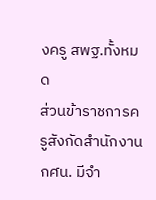งครู สพฐ.ทั้งหมด
ส่วนข้าราชการครูสังกัดสำนักงาน กศน. มีจำ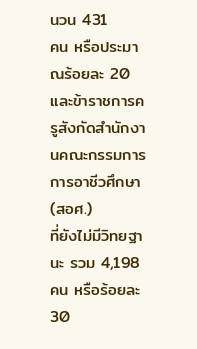นวน 431
คน หรือประมาณร้อยละ 20
และข้าราชการครูสังกัดสำนักงานคณะกรรมการการอาชีวศึกษา (สอศ.)
ที่ยังไม่มีวิทยฐานะ รวม 4,198 คน หรือร้อยละ
30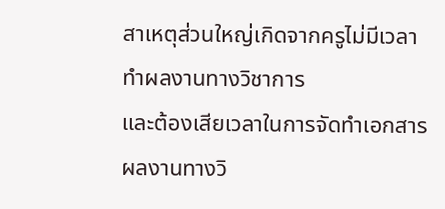สาเหตุส่วนใหญ่เกิดจากครูไม่มีเวลาทำผลงานทางวิชาการ
และต้องเสียเวลาในการจัดทำเอกสารผลงานทางวิ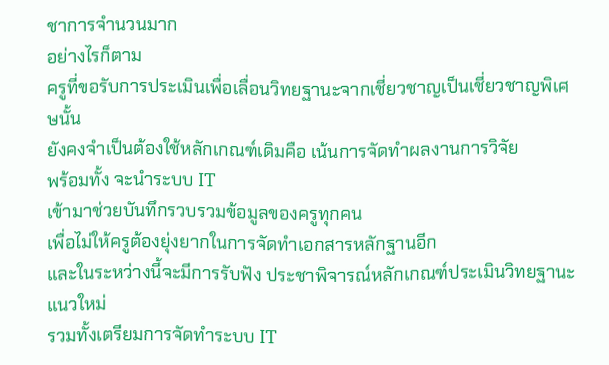ชาการจำนวนมาก
อย่างไรก็ตาม
ครูที่ขอรับการประเมินเพื่อเลื่อนวิทยฐานะจากเชี่ยวชาญเป็นเชี่ยวชาญพิเศษนั้น
ยังคงจำเป็นต้องใช้หลักเกณฑ์เดิมคือ เน้นการจัดทำผลงานการวิจัย
พร้อมทั้ง จะนำระบบ IT
เข้ามาช่วยบันทึกรวบรวมข้อมูลของครูทุกคน
เพื่อไม่ให้ครูต้องยุ่งยากในการจัดทำเอกสารหลักฐานอีก
และในระหว่างนี้จะมีการรับฟัง ประชาพิจารณ์หลักเกณฑ์ประเมินวิทยฐานะแนวใหม่
รวมทั้งเตรียมการจัดทำระบบ IT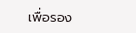เพื่อรอง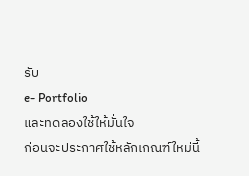รับ
e- Portfolio
และทดลองใช้ให้มั่นใจ
ก่อนจะประกาศใช้หลักเกณฑ์ใหม่นี้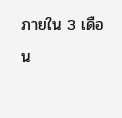ภายใน 3 เดือน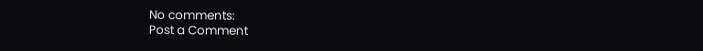No comments:
Post a Comment